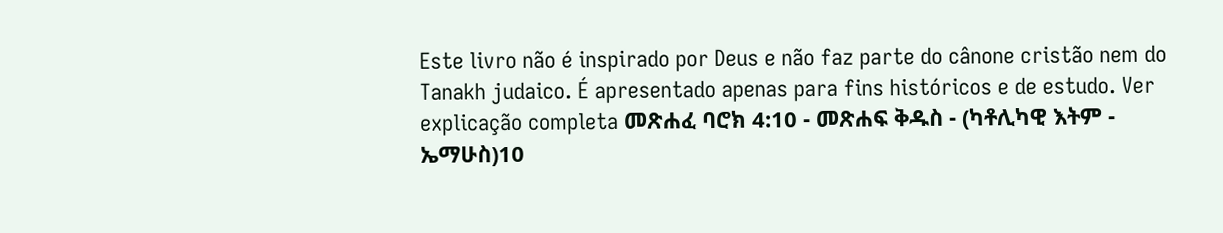Este livro não é inspirado por Deus e não faz parte do cânone cristão nem do Tanakh judaico. É apresentado apenas para fins históricos e de estudo. Ver explicação completa መጽሐፈ ባሮክ 4:10 - መጽሐፍ ቅዱስ - (ካቶሊካዊ እትም - ኤማሁስ)10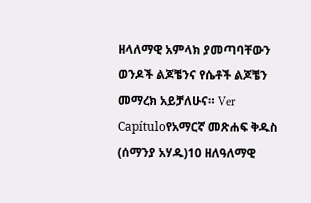ዘላለማዊ አምላክ ያመጣባቸውን ወንዶች ልጆቼንና የሴቶች ልጆቼን መማረክ አይቻለሁና። Ver Capítuloየአማርኛ መጽሐፍ ቅዱስ (ሰማንያ አሃዱ)10 ዘለዓለማዊ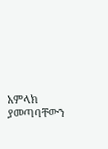አምላክ ያመጣባቸውን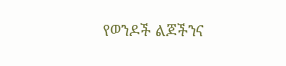የወንዶች ልጆችንና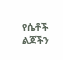የሴቶች ልጆችን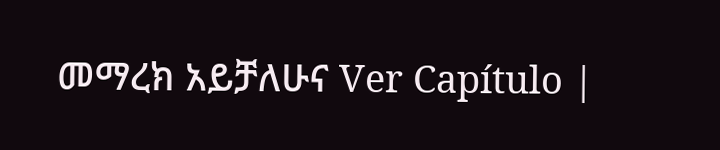መማረክ አይቻለሁና Ver Capítulo |